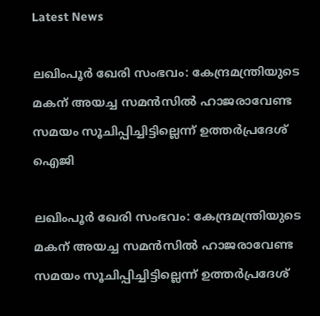Latest News

ലഖിംപൂര്‍ ഖേരി സംഭവം: കേന്ദ്രമന്ത്രിയുടെ മകന് അയച്ച സമന്‍സില്‍ ഹാജരാവേണ്ട സമയം സൂചിപ്പിച്ചിട്ടില്ലെന്ന് ഉത്തര്‍പ്രദേശ് ഐജി

ലഖിംപൂര്‍ ഖേരി സംഭവം: കേന്ദ്രമന്ത്രിയുടെ മകന് അയച്ച സമന്‍സില്‍ ഹാജരാവേണ്ട സമയം സൂചിപ്പിച്ചിട്ടില്ലെന്ന് ഉത്തര്‍പ്രദേശ്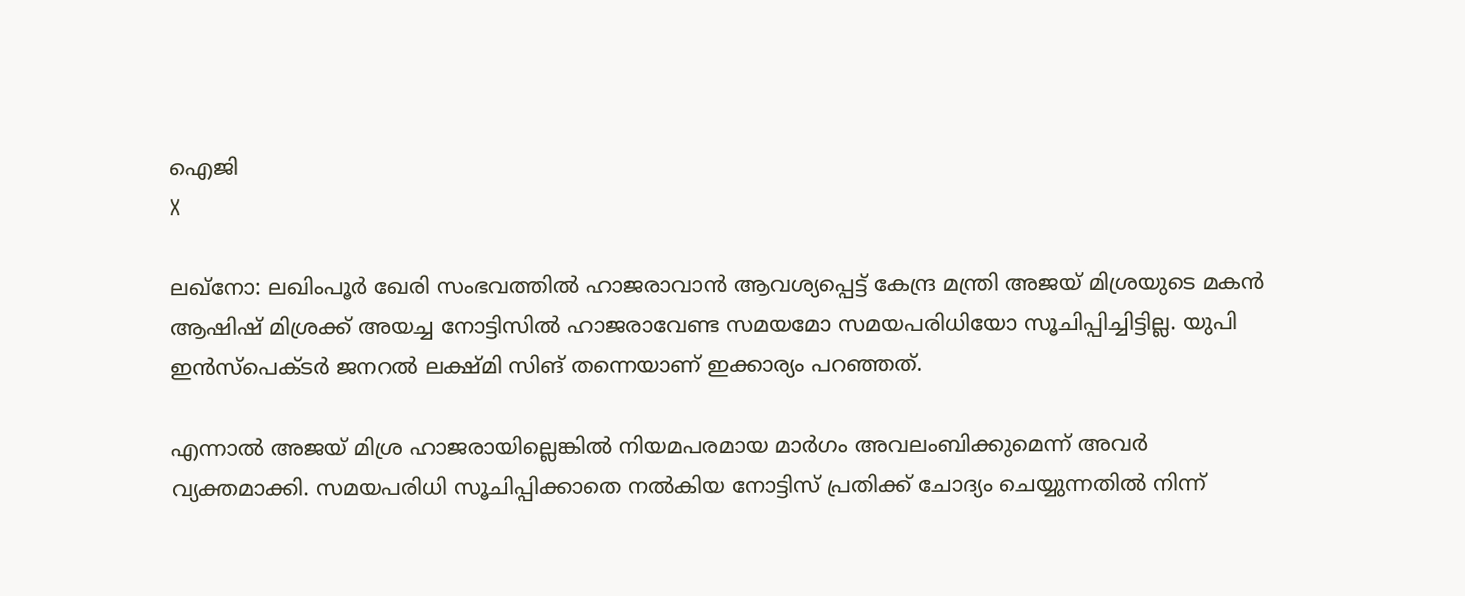ഐജി
X

ലഖ്‌നോ: ലഖിംപൂര്‍ ഖേരി സംഭവത്തില്‍ ഹാജരാവാന്‍ ആവശ്യപ്പെട്ട് കേന്ദ്ര മന്ത്രി അജയ് മിശ്രയുടെ മകന്‍ ആഷിഷ് മിശ്രക്ക് അയച്ച നോട്ടിസില്‍ ഹാജരാവേണ്ട സമയമോ സമയപരിധിയോ സൂചിപ്പിച്ചിട്ടില്ല. യുപി ഇന്‍സ്‌പെക്ടര്‍ ജനറല്‍ ലക്ഷ്മി സിങ് തന്നെയാണ് ഇക്കാര്യം പറഞ്ഞത്.

എന്നാല്‍ അജയ് മിശ്ര ഹാജരായില്ലെങ്കില്‍ നിയമപരമായ മാര്‍ഗം അവലംബിക്കുമെന്ന് അവര്‍ വ്യക്തമാക്കി. സമയപരിധി സൂചിപ്പിക്കാതെ നല്‍കിയ നോട്ടിസ് പ്രതിക്ക് ചോദ്യം ചെയ്യുന്നതില്‍ നിന്ന്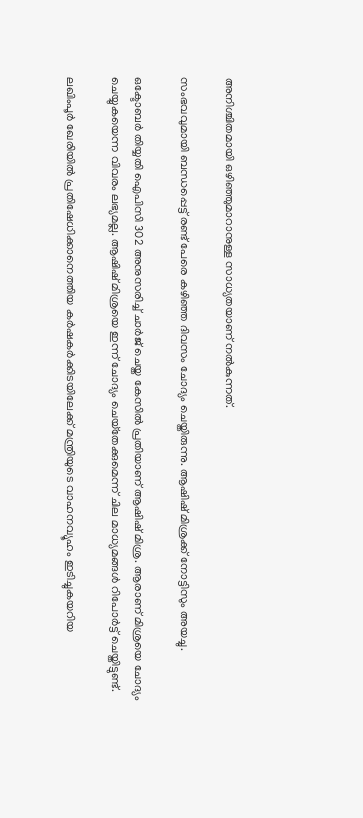അനിശ്ചിതമായി ഒഴിഞ്ഞുമാറാനുള്ള സാധ്യതയാണ് നല്‍കുന്നത്.

സംഭവവുമായി ബന്ധപ്പെട്ട് രണ്ട് പേരെ കഴിഞ്ഞ ദിവസം ചോദ്യം ചെയ്തിരുന്നു. ആഷിഷ് മിശ്രക്ക് നോട്ടിസും അയച്ചു.

ഒക്ടോബര്‍ തിയ്യതി ഐപിസി 302 അനുസരിച്ച് ചാര്‍ജ് ചെയ്ത കേസില്‍ പ്രതിയാണ് ആഷിഷ് മിശ്ര. ആരാണ് മിശ്രയെ ചോദ്യം ചെയ്യുകയെന്ന വിവരം ലഭ്യമല്ല. ആഷിഷ് മിശ്രയെ ഇന്ന് ചോദ്യം ചെയ്‌തേക്കുമെന്ന് ചില മാധ്യമങ്ങള്‍ റിപോര്‍ട്ട് ചെയ്തിട്ടുണ്ട്.

ലഖിംപൂര്‍ ഖേരിയില്‍ പ്രതിഷേധിക്കാനെത്തിയ കര്‍ഷകര്‍ക്കിടയിലേക്ക് മന്ത്രിയുടെ വാഹനവ്യൂഹം ഇടിച്ചുകയറിയ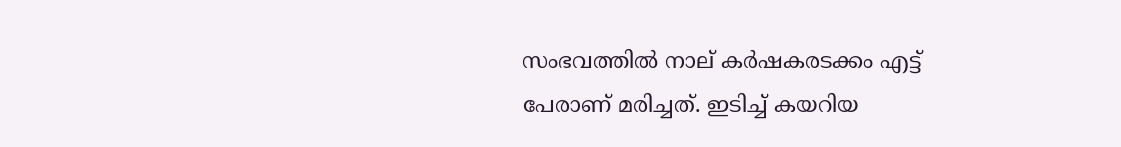സംഭവത്തില്‍ നാല് കര്‍ഷകരടക്കം എട്ട് പേരാണ് മരിച്ചത്. ഇടിച്ച് കയറിയ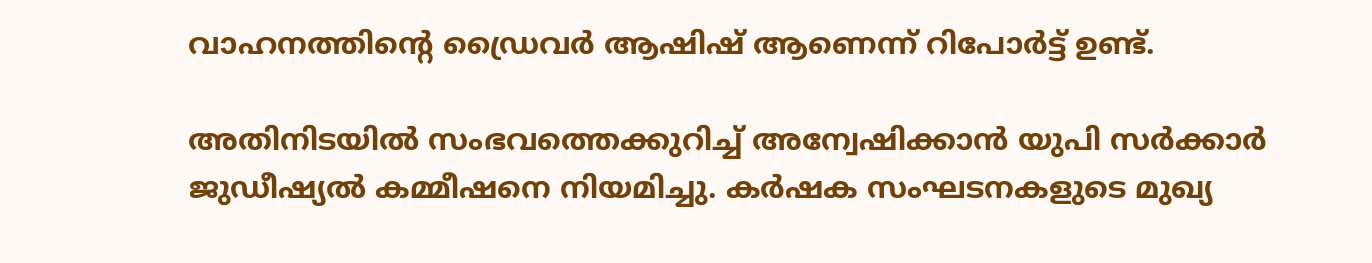വാഹനത്തിന്റെ ഡ്രൈവര്‍ ആഷിഷ് ആണെന്ന് റിപോര്‍ട്ട് ഉണ്ട്.

അതിനിടയില്‍ സംഭവത്തെക്കുറിച്ച് അന്വേഷിക്കാന്‍ യുപി സര്‍ക്കാര്‍ ജുഡീഷ്യല്‍ കമ്മീഷനെ നിയമിച്ചു. കര്‍ഷക സംഘടനകളുടെ മുഖ്യ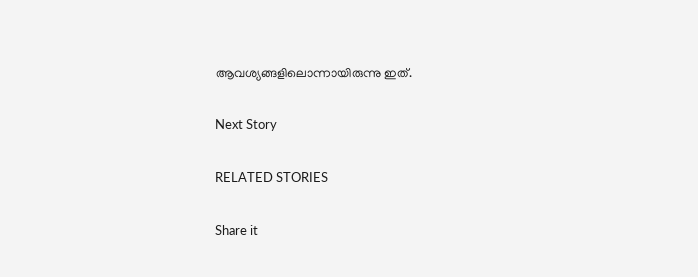ആവശ്യങ്ങളിലൊന്നായിരുന്നു ഇത്.

Next Story

RELATED STORIES

Share it